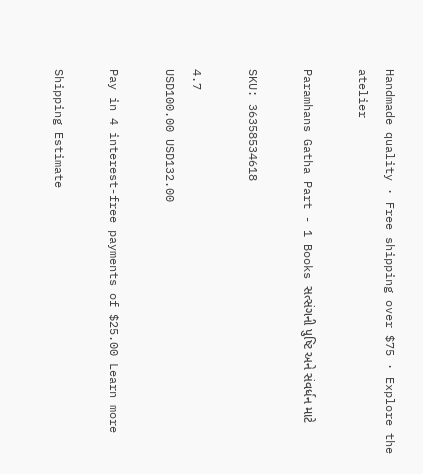Handmade quality · Free shipping over $75 · Explore the atelier

Paramhans Gatha Part - 1 Books સત્સંગની પુષ્ટિ અને સંવર્ધન માટે

SKU: 36358534618

4.7
USD100.00 USD132.00

Pay in 4 interest-free payments of $25.00 Learn more

Shipping Estimate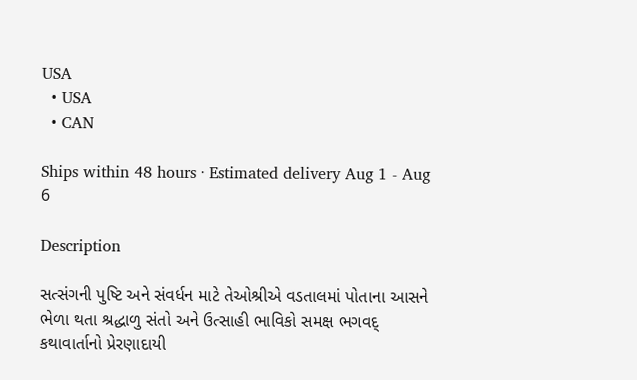USA
  • USA
  • CAN

Ships within 48 hours · Estimated delivery Aug 1 - Aug 6

Description

સત્સંગની પુષ્ટિ અને સંવર્ધન માટે તેઓશ્રીએ વડતાલમાં પોતાના આસને ભેળા થતા શ્રદ્ધાળુ સંતો અને ઉત્સાહી ભાવિકો સમક્ષ ભગવદ્‌ કથાવાર્તાનો પ્રેરણાદાયી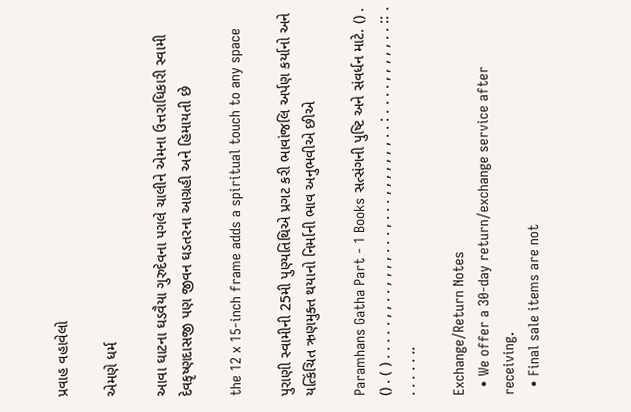પ્રવાહ વહાવેલો

એમણે ધર્મ

આવા ઘાટના ઘડવૈયા ગુરુદેવના પગલે ચાલીને એમના ઉત્તરાધિકારી સ્વામી દેવકૃષ્ણદાસજી પણ જીવન ઘડતરના આગ્રહી અને હિમાયતી છે

the 12 x 15-inch frame adds a spiritual touch to any space

પુરાણી સ્વામીની 25મી પુણ્યતિથિએ પ્રગટ કરી ભાવાંજલિ અર્પણ કર્યાનો અને યત્કિંચિત ઋણમુક્ત થયાનો નિર્માની ભાવ અનુભવીએ છીએ

Paramhans Gatha Part - 1 Books સત્સંગની પુષ્ટિ અને સંવર્ધન માટે. () . () . ( ) . . . . . , , . . , , , , . . . , . . . , , , , , , , . . : . . . . , , , , , . . :: . . . . . . ..

Exchange/Return Notes
  • We offer a 30-day return/exchange service after receiving.
  • Final sale items are not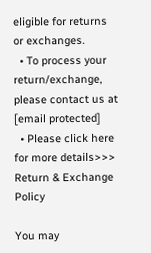eligible for returns or exchanges.
  • To process your return/exchange, please contact us at [email protected]
  • Please click here for more details>>> Return & Exchange Policy

You may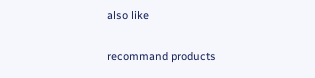also like

recommand products